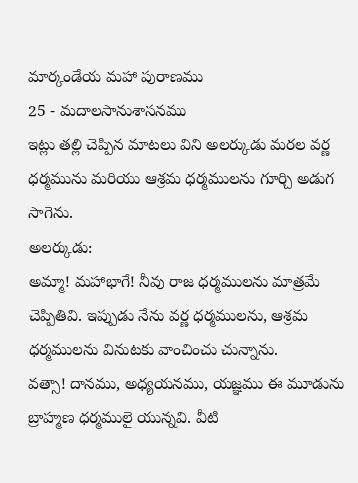మార్కండేయ మహా పురాణము
25 - మదాలసానుశాసనము
ఇట్లు తల్లి చెప్పిన మాటలు విని అలర్కుడు మరల వర్ణ ధర్మమును మరియు ఆశ్రమ ధర్మములను గూర్చి అడుగ సాగెను.
అలర్కుడు:
అమ్మా! మహాభాగే! నీవు రాజ ధర్మములను మాత్రమే చెప్పితివి. ఇప్పుడు నేను వర్ణ ధర్మములను, ఆశ్రమ ధర్మములను వినుటకు వాంచించు చున్నాను.
వత్సా! దానము, అధ్యయనము, యజ్ఞము ఈ మూడును బ్రాహ్మణ ధర్మములై యున్నవి. వీటి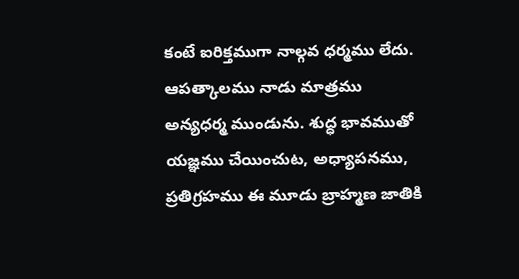కంటే ఐరిక్తముగా నాల్గవ ధర్మము లేదు. ఆపత్కాలము నాడు మాత్రము అన్యధర్మ ముండును. శుద్ధ భావముతో యజ్ఞము చేయించుట, అధ్యాపనము, ప్రతిగ్రహము ఈ మూడు బ్రాహ్మణ జాతికి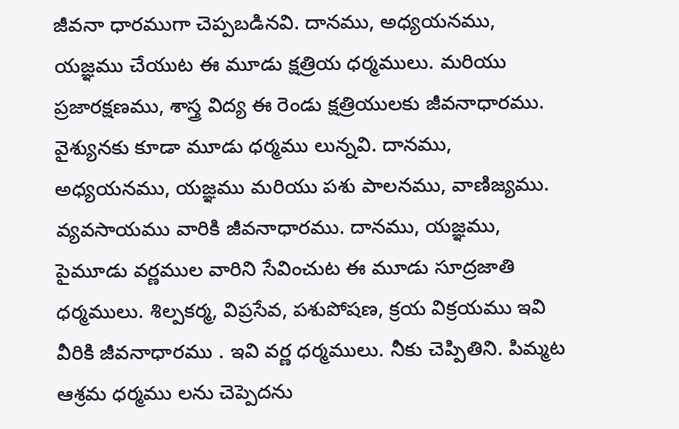జీవనా ధారముగా చెప్పబడినవి. దానము, అధ్యయనము, యజ్ఞము చేయుట ఈ మూడు క్షత్రియ ధర్మములు. మరియు ప్రజారక్షణము, శాస్త్ర విద్య ఈ రెండు క్షత్రియులకు జీవనాధారము.
వైశ్యునకు కూడా మూడు ధర్మము లున్నవి. దానము, అధ్యయనము, యజ్ఞము మరియు పశు పాలనము, వాణిజ్యము. వ్యవసాయము వారికి జీవనాధారము. దానము, యజ్ఞము, పైమూడు వర్ణముల వారిని సేవించుట ఈ మూడు సూద్రజాతి ధర్మములు. శిల్పకర్మ, విప్రసేవ, పశుపోషణ, క్రయ విక్రయము ఇవి వీరికి జీవనాధారము . ఇవి వర్ణ ధర్మములు. నీకు చెప్పితిని. పిమ్మట ఆశ్రమ ధర్మము లను చెప్పెదను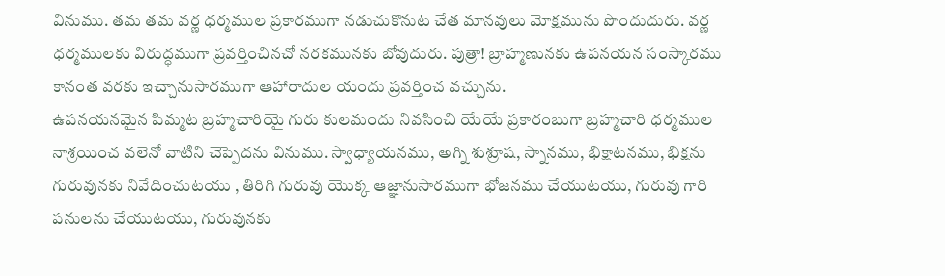వినుము. తమ తమ వర్ణ ధర్మముల ప్రకారముగా నడుచుకొనుట చేత మానవులు మోక్షమును పొందుదురు. వర్ణ ధర్మములకు విరుద్ధముగా ప్రవర్తించినచో నరకమునకు బోవుదురు. పుత్రా! బ్రాహ్మణునకు ఉపనయన సంస్కారము కానంత వరకు ఇచ్చానుసారముగా ఆహారాదుల యందు ప్రవర్తించ వచ్చును.
ఉపనయనమైన పిమ్మట బ్రహ్మచారియై గురు కులమందు నివసించి యేయే ప్రకారంబుగా బ్రహ్మచారి ధర్మముల నాశ్రయించ వలెనో వాటిని చెప్పెదను వినుము. స్వాధ్యాయనము, అగ్ని శుశ్రూష, స్నానము, భిక్షాటనము, భిక్షను గురువునకు నివేదించుటయు , తిరిగి గురువు యొక్క ఆజ్ఞానుసారముగా భోజనము చేయుటయు, గురువు గారి పనులను చేయుటయు, గురువునకు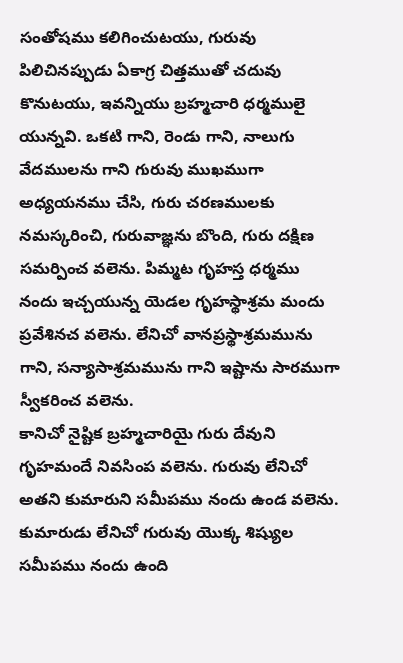సంతోషము కలిగించుటయు, గురువు పిలిచినప్పుడు ఏకాగ్ర చిత్తముతో చదువు కొనుటయు, ఇవన్నియు బ్రహ్మచారి ధర్మములై యున్నవి. ఒకటి గాని, రెండు గాని, నాలుగు వేదములను గాని గురువు ముఖముగా అధ్యయనము చేసి, గురు చరణములకు నమస్కరించి, గురువాజ్ఞను బొంది, గురు దక్షిణ సమర్పించ వలెను. పిమ్మట గృహస్త ధర్మము నందు ఇచ్చయున్న యెడల గృహస్థాశ్రమ మందు ప్రవేశినచ వలెను. లేనిచో వానప్రస్థాశ్రమమును గాని, సన్యాసాశ్రమమును గాని ఇష్టాను సారముగా స్వీకరించ వలెను.
కానిచో నైష్టిక బ్రహ్మచారియై గురు దేవుని గృహమందే నివసింప వలెను. గురువు లేనిచో అతని కుమారుని సమీపము నందు ఉండ వలెను. కుమారుడు లేనిచో గురువు యొక్క శిష్యుల సమీపము నందు ఉంది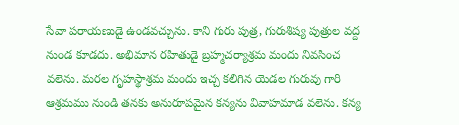సేవా పరాయణుడై ఉండవచ్చును. కాని గురు పుత్ర, గురుశిష్య పుత్రుల వద్ద నుండ కూడదు. అభిమాన రహితుడై బ్రహ్మచర్యాశ్రమ మందు నివసించ వలెను. మరల గృహస్థాశ్రమ మందు ఇచ్చ కలిగిన యెడల గురువు గారి ఆశ్రమము నుండి తనకు అనురూపమైన కన్యను వివాహమాడ వలెను. కన్య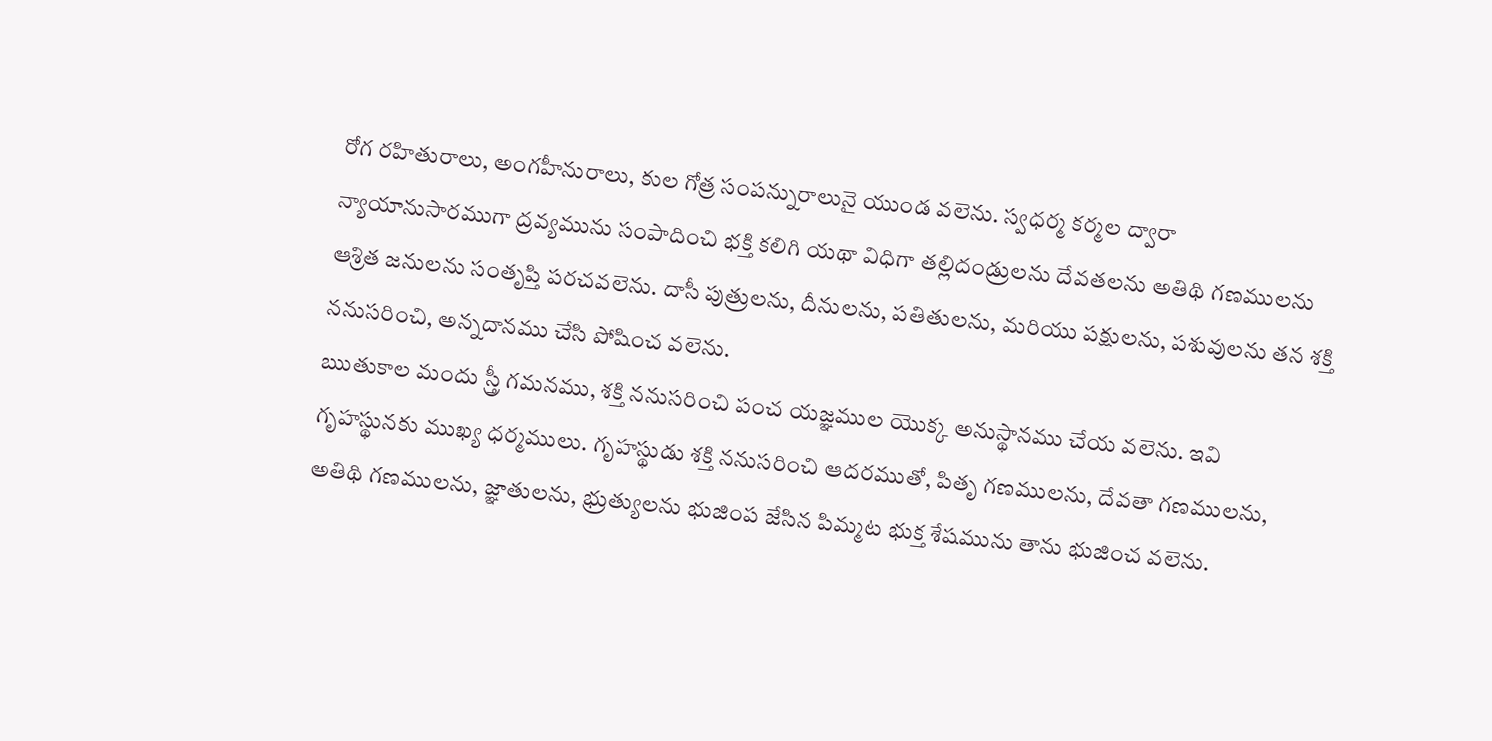రోగ రహితురాలు, అంగహీనురాలు, కుల గోత్ర సంపన్నురాలునై యుండ వలెను. స్వధర్మ కర్మల ద్వారా న్యాయానుసారముగా ద్రవ్యమును సంపాదించి భక్తి కలిగి యథా విధిగా తల్లిదండ్రులను దేవతలను అతిథి గణములను ఆశ్రిత జనులను సంతృప్తి పరచవలెను. దాసీ పుత్రులను, దీనులను, పతితులను, మరియు పక్షులను, పశువులను తన శక్తి ననుసరించి, అన్నదానము చేసి పోషించ వలెను.
ఋతుకాల మందు స్త్రీ గమనము, శక్తి ననుసరించి పంచ యజ్ఞముల యొక్క అనుస్థానము చేయ వలెను. ఇవి గృహస్థునకు ముఖ్య ధర్మములు. గృహస్థుడు శక్తి ననుసరించి ఆదరముతో, పితృ గణములను, దేవతా గణములను, అతిథి గణములను, జ్ఞాతులను, భ్రుత్యులను భుజింప జేసిన పిమ్మట భుక్త శేషమును తాను భుజించ వలెను.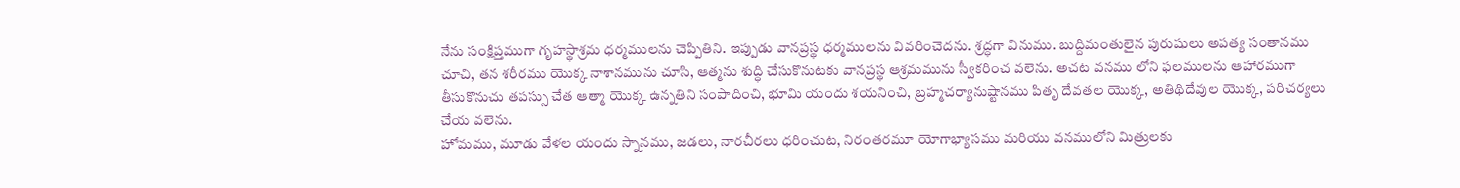నేను సంక్షిప్తముగా గృహస్థాశ్రమ ధర్మములను చెప్పితిని. ఇప్పుడు వానప్రస్థ ధర్మములను వివరించెదను. శ్రద్ధగా వినుము. బుద్దిమంతులైన పురుషులు అపత్య సంతానము చూచి, తన శరీరము యొక్క నాశానమును చూసి, ఆత్మను శుద్ధి చేసుకొనుటకు వానప్రస్థ ఆశ్రమమును స్వీకరించ వలెను. అచట వనము లోని ఫలములను ఆహారముగా తీసుకొనుచు తపస్సు చేత ఆత్మా యొక్క ఉన్నతిని సంపాదించి, భూమి యందు శయనించి, బ్రహ్మచర్యానుష్టానము పితృ దేవతల యొక్క, అతిథిదేవుల యొక్క, పరిచర్యలు చేయ వలెను.
హోమము, మూడు వేళల యందు స్నానము, జడలు, నారచీరలు ధరించుట, నిరంతరమూ యోగాభ్యాసము మరియు వనములోని మిత్రులకు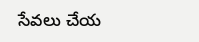సేవలు చేయ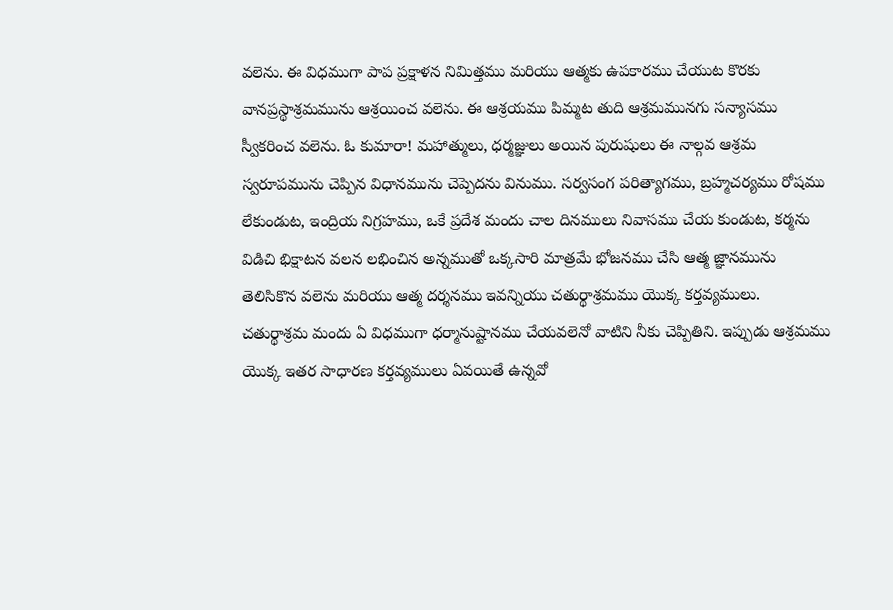వలెను. ఈ విధముగా పాప ప్రక్షాళన నిమిత్తము మరియు ఆత్మకు ఉపకారము చేయుట కొరకు వానప్రస్థాశ్రమమును ఆశ్రయించ వలెను. ఈ ఆశ్రయము పిమ్మట తుది ఆశ్రమమునగు సన్యాసము స్వీకరించ వలెను. ఓ కుమారా! మహాత్ములు, ధర్మజ్ఞులు అయిన పురుషులు ఈ నాల్గవ ఆశ్రమ స్వరూపమును చెప్పిన విధానమును చెప్పెదను వినుము. సర్వసంగ పరిత్యాగము, బ్రహ్మచర్యము రోషము లేకుండుట, ఇంద్రియ నిగ్రహము, ఒకే ప్రదేశ మందు చాల దినములు నివాసము చేయ కుండుట, కర్మను విడిచి భిక్షాటన వలన లభించిన అన్నముతో ఒక్కసారి మాత్రమే భోజనము చేసి ఆత్మ జ్ఞానమును తెలిసికొన వలెను మరియు ఆత్మ దర్శనము ఇవన్నియు చతుర్థాశ్రమము యొక్క కర్తవ్యములు.
చతుర్థాశ్రమ మందు ఏ విధముగా ధర్మానుష్టానము చేయవలెనో వాటిని నీకు చెప్పితిని. ఇప్పుడు ఆశ్రమము యొక్క ఇతర సాధారణ కర్తవ్యములు ఏవయితే ఉన్నవో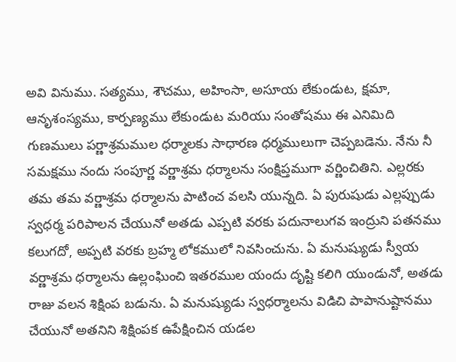అవి వినుము. సత్యము, శౌచము, అహింసా, అసూయ లేకుండుట, క్షమా, ఆనృశంస్యము, కార్పణ్యము లేకుండుట మరియు సంతోషము ఈ ఎనిమిది గుణములు పర్ణాశ్రమముల ధర్మాలకు సాధారణ ధర్మములుగా చెప్పబడెను. నేను నీ సమక్షము నందు సంపూర్ణ వర్ణాశ్రమ ధర్మాలను సంక్షిప్తముగా వర్ణించితిని. ఎల్లరకు తమ తమ వర్ణాశ్రమ ధర్మాలను పాటించ వలసి యున్నది. ఏ పురుషుడు ఎల్లప్పుడు స్వధర్మ పరిపాలన చేయునో అతడు ఎప్పటి వరకు పదునాలుగవ ఇంద్రుని పతనము కలుగదో, అప్పటి వరకు బ్రహ్మ లోకములో నివసించును. ఏ మనుష్యుడు స్వీయ వర్ణాశ్రమ ధర్మాలను ఉల్లంఘించి ఇతరముల యందు దృష్టి కలిగి యుండునో, అతడు రాజు వలన శిక్షింప బడును. ఏ మనుష్యుడు స్వధర్మాలను విడిచి పాపానుష్టానము చేయునో అతనిని శిక్షింపక ఉపేక్షించిన యడల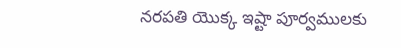నరపతి యొక్క ఇష్టా పూర్వములకు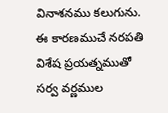వినాశనము కలుగును. ఈ కారణముచే నరపతి విశేష ప్రయత్నముతో సర్వ వర్ణముల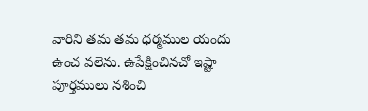వారిని తమ తమ ధర్మముల యందు ఉంచ వలెను. ఉపేక్షించినచో ఇష్టా పూర్తములు నశించి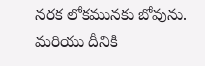నరక లోకమునకు బోవును. మరియు దీనికి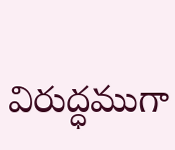విరుద్ధముగా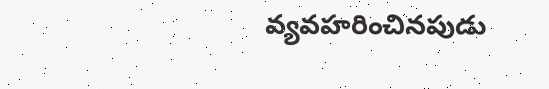వ్యవహరించినపుడు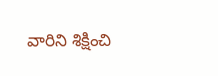వారిని శిక్షించి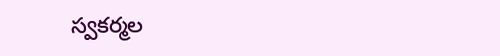స్వకర్మల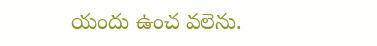యందు ఉంచ వలెను.